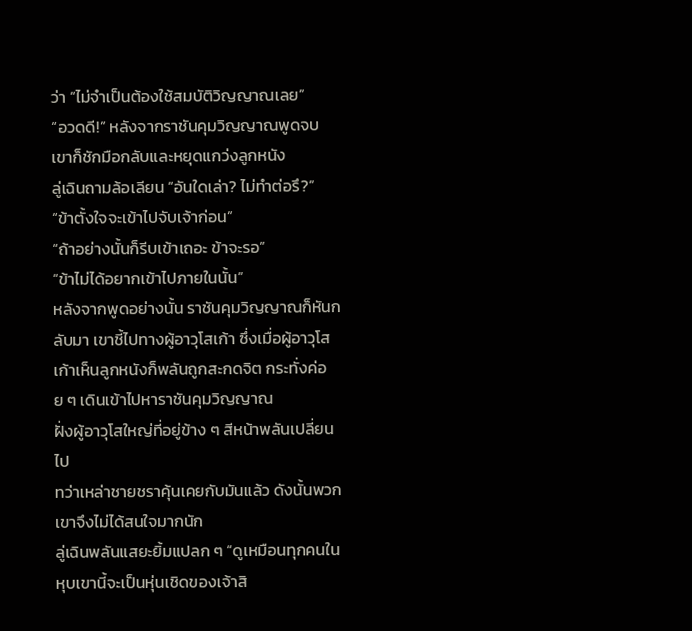ว่า “ไม่จำเป็นต้องใช้สมบัติวิญญาณเลย”
“อวดดี!” หลังจากราชันคุมวิญญาณพูดจบ เขาก็ชักมือกลับและหยุดแกว่งลูกหนัง
ลู่เฉินถามล้อเลียน “อันใดเล่า? ไม่ทำต่อรึ?”
“ข้าตั้งใจจะเข้าไปจับเจ้าก่อน”
“ถ้าอย่างนั้นก็รีบเข้าเถอะ ข้าจะรอ”
“ข้าไม่ได้อยากเข้าไปภายในนั้น”
หลังจากพูดอย่างนั้น ราชันคุมวิญญาณก็หันกลับมา เขาชี้ไปทางผู้อาวุโสเก้า ซึ่งเมื่อผู้อาวุโสเก้าเห็นลูกหนังก็พลันถูกสะกดจิต กระทั่งค่อย ๆ เดินเข้าไปหาราชันคุมวิญญาณ
ฝั่งผู้อาวุโสใหญ่ที่อยู่ข้าง ๆ สีหน้าพลันเปลี่ยนไป
ทว่าเหล่าชายชราคุ้นเคยกับมันแล้ว ดังนั้นพวกเขาจึงไม่ได้สนใจมากนัก
ลู่เฉินพลันแสยะยิ้มแปลก ๆ “ดูเหมือนทุกคนในหุบเขานี้จะเป็นหุ่นเชิดของเจ้าสิ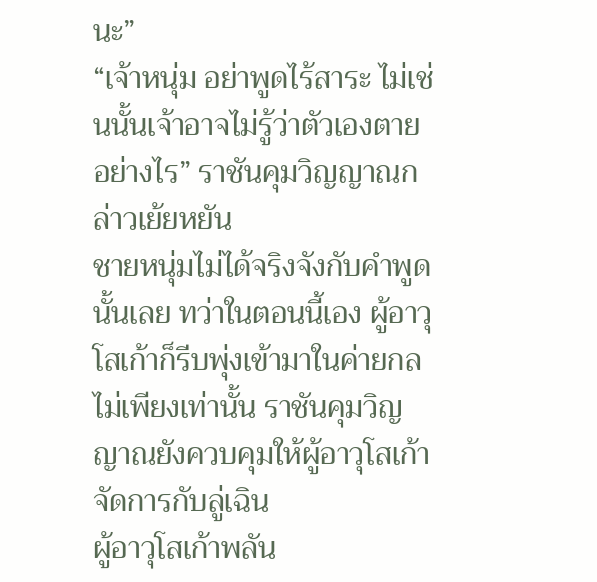นะ”
“เจ้าหนุ่ม อย่าพูดไร้สาระ ไม่เช่นนั้นเจ้าอาจไม่รู้ว่าตัวเองตายอย่างไร” ราชันคุมวิญญาณกล่าวเย้ยหยัน
ชายหนุ่มไม่ได้จริงจังกับคำพูดนั้นเลย ทว่าในตอนนี้เอง ผู้อาวุโสเก้าก็รีบพุ่งเข้ามาในค่ายกล
ไม่เพียงเท่านั้น ราชันคุมวิญญาณยังควบคุมให้ผู้อาวุโสเก้าจัดการกับลู่เฉิน
ผู้อาวุโสเก้าพลัน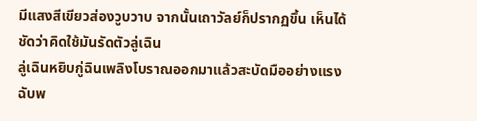มีแสงสีเขียวส่องวูบวาบ จากนั้นเถาวัลย์ก็ปรากฏขึ้น เห็นได้ชัดว่าคิดใช้มันรัดตัวลู่เฉิน
ลู่เฉินหยิบกู่ฉินเพลิงโบราณออกมาแล้วสะบัดมืออย่างแรง ฉับพ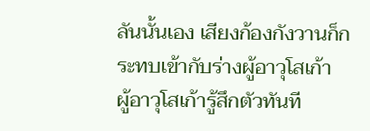ลันนั้นเอง เสียงก้องกังวานก็กระทบเข้ากับร่างผู้อาวุโสเก้า
ผู้อาวุโสเก้ารู้สึกตัวทันที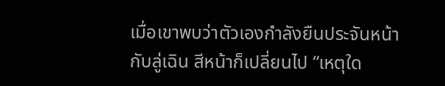เมื่อเขาพบว่าตัวเองกำลังยืนประจันหน้ากับลู่เฉิน สีหน้าก็เปลี่ยนไป “เหตุใด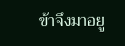ข้าจึงมาอยู